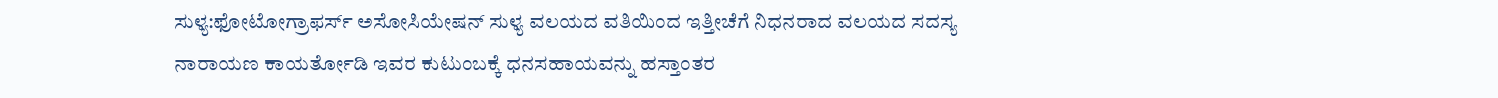ಸುಳ್ಯ:ಫೋಟೋಗ್ರಾಫರ್ಸ್ ಅಸೋಸಿಯೇಷನ್ ಸುಳ್ಯ ವಲಯದ ವತಿಯಿಂದ ಇತ್ತೀಚೆಗೆ ನಿಧನರಾದ ವಲಯದ ಸದಸ್ಯ ನಾರಾಯಣ ಕಾಯರ್ತೋಡಿ ಇವರ ಕುಟುಂಬಕ್ಕೆ ಧನಸಹಾಯವನ್ನು ಹಸ್ತಾಂತರ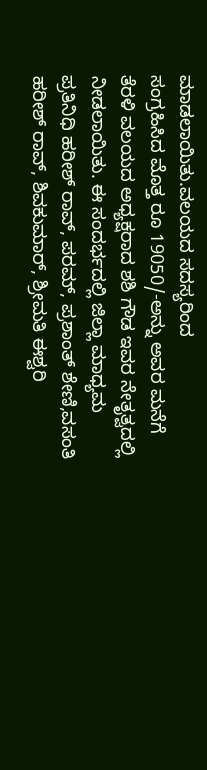ಮಾಡಲಾಯಿತು.ವಲಯದ ಸದಸ್ಯರಿಂದ
ಸಂಗ್ರಹಿಸಿದ ಮೊತ್ತ ರೂ 19050/-ಅನ್ನು ಅವರ ಮನೆಗೆ ತೆರಳಿ ವಲಯದ ಅಧ್ಯಕ್ಷರಾದ ಶಶಿ ಗೌಡ ಇವರ ನೇತೃತ್ವದಲ್ಲಿ ನೀಡಲಾಯಿತು. ಈ ಸಂದರ್ಭದಲ್ಲಿ ಜಿಲ್ಲಾ ಮಾಧ್ಯಮ ಪ್ರತಿನಿಧಿ ಹರೀಶ್ ರಾವ್, ಪರಮ್, ಪ್ರಶಾಂತ್ ಶೇಣಿ,ವಸಂತಿ ಹರೀಶ್ ರಾವ್, ಶಿವಕುಮಾರ್, ಶ್ರೀಮತಿ ಈಶ್ವರಿ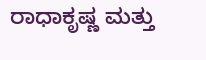ರಾಧಾಕೃಷ್ಣ ಮತ್ತು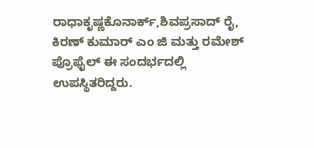ರಾಧಾಕೃಷ್ಣಕೊನಾರ್ಕ್,ಶಿವಪ್ರಸಾದ್ ರೈ, ಕಿರಣ್ ಕುಮಾರ್ ಎಂ ಜಿ ಮತ್ತು ರಮೇಶ್ ಪ್ರೊಫೈಲ್ ಈ ಸಂದರ್ಭದಲ್ಲಿ ಉಪಸ್ಥಿತರಿದ್ದರು.